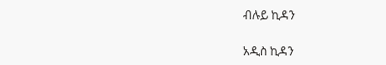ብሉይ ኪዳን

አዲስ ኪዳን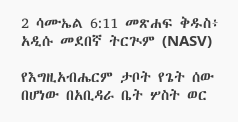2 ሳሙኤል 6:11 መጽሐፍ ቅዱስ፥ አዲሱ መደበኛ ትርጒም (NASV)

የእግዚአብሔርም ታቦት የጌት ሰው በሆነው በአቢዳራ ቤት ሦስት ወር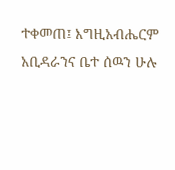ተቀመጠ፤ እግዚአብሔርም አቢዳራንና ቤተ ሰዉን ሁሉ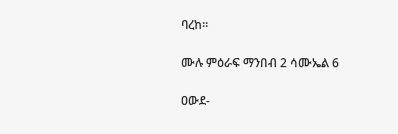ባረከ።

ሙሉ ምዕራፍ ማንበብ 2 ሳሙኤል 6

ዐውደ-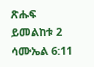ጽሑፍ ይመልከቱ 2 ሳሙኤል 6:11